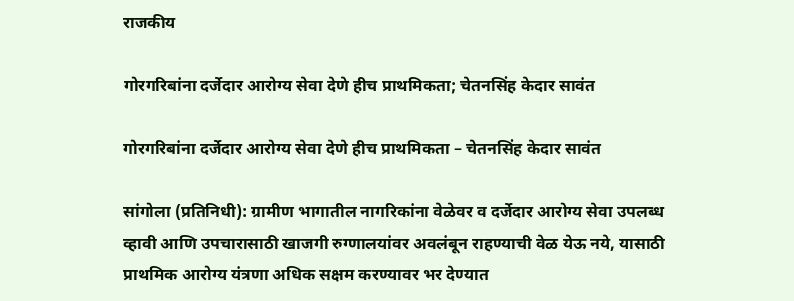राजकीय

गोरगरिबांना दर्जेदार आरोग्य सेवा देणे हीच प्राथमिकता; चेतनसिंह केदार सावंत

गोरगरिबांना दर्जेदार आरोग्य सेवा देणे हीच प्राथमिकता – चेतनसिंह केदार सावंत

सांगोला (प्रतिनिधी): ग्रामीण भागातील नागरिकांना वेळेवर व दर्जेदार आरोग्य सेवा उपलब्ध व्हावी आणि उपचारासाठी खाजगी रुग्णालयांवर अवलंबून राहण्याची वेळ येऊ नये, यासाठी प्राथमिक आरोग्य यंत्रणा अधिक सक्षम करण्यावर भर देण्यात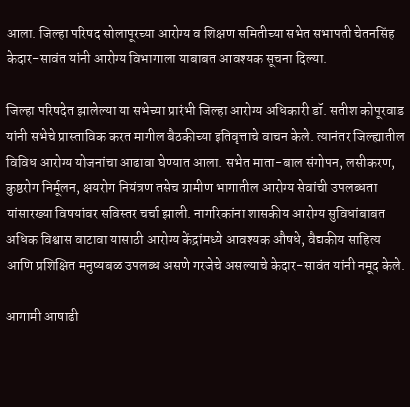आला. जिल्हा परिषद सोलापूरच्या आरोग्य व शिक्षण समितीच्या सभेत सभापती चेतनसिंह केदार-सावंत यांनी आरोग्य विभागाला याबाबत आवश्यक सूचना दिल्या.

जिल्हा परिषदेत झालेल्या या सभेच्या प्रारंभी जिल्हा आरोग्य अधिकारी डॉ. सतीश कोपूरवाड यांनी सभेचे प्रास्ताविक करत मागील बैठकीच्या इतिवृत्ताचे वाचन केले. त्यानंतर जिल्ह्यातील विविध आरोग्य योजनांचा आढावा घेण्यात आला. सभेत माता-बाल संगोपन, लसीकरण, कुष्ठरोग निर्मूलन, क्षयरोग नियंत्रण तसेच ग्रामीण भागातील आरोग्य सेवांची उपलब्धता यांसारख्या विषयांवर सविस्तर चर्चा झाली. नागरिकांना शासकीय आरोग्य सुविधांबाबत अधिक विश्वास वाटावा यासाठी आरोग्य केंद्रांमध्ये आवश्यक औषधे, वैद्यकीय साहित्य आणि प्रशिक्षित मनुष्यबळ उपलब्ध असणे गरजेचे असल्याचे केदार-सावंत यांनी नमूद केले.

आगामी आषाढी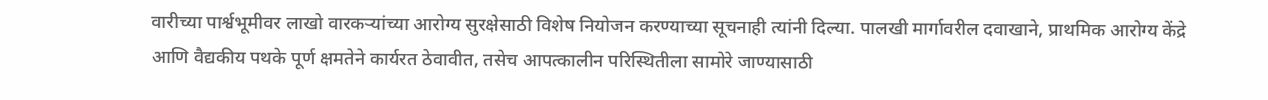वारीच्या पार्श्वभूमीवर लाखो वारकऱ्यांच्या आरोग्य सुरक्षेसाठी विशेष नियोजन करण्याच्या सूचनाही त्यांनी दिल्या. पालखी मार्गावरील दवाखाने, प्राथमिक आरोग्य केंद्रे आणि वैद्यकीय पथके पूर्ण क्षमतेने कार्यरत ठेवावीत, तसेच आपत्कालीन परिस्थितीला सामोरे जाण्यासाठी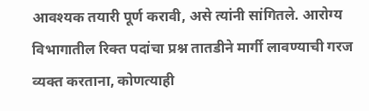आवश्यक तयारी पूर्ण करावी, असे त्यांनी सांगितले. आरोग्य विभागातील रिक्त पदांचा प्रश्न तातडीने मार्गी लावण्याची गरज व्यक्त करताना, कोणत्याही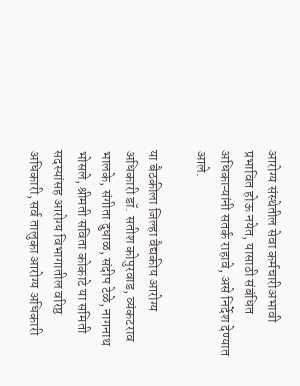आरोग्य संस्थेतील सेवा कर्मचारीअभावी प्रभावित होऊ नयेत, यासाठी संबंधित अधिकाऱ्यांनी सतर्क राहावे, असे निर्देश देण्यात आले.

या बैठकीला जिल्हा वैद्यकीय आरोग्य अधिकारी डॉ. सतीश कोपुरवाड, व्यंकटराव भालके, संगीता दुधाळ, संदीप टेळे, नागनाथ भोसले, श्रीमती सविता कोकाटे या समिती सदस्यांसह आरोग्य विभागातील वरिष्ठ अधिकारी, सर्व तालुका आरोग्य अधिकारी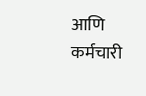आणि कर्मचारी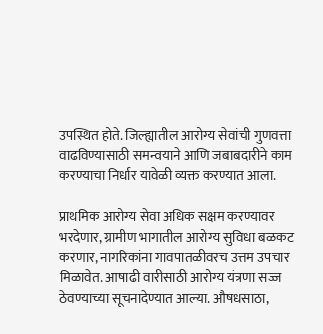उपस्थित होते. जिल्ह्यातील आरोग्य सेवांची गुणवत्ता वाढविण्यासाठी समन्वयाने आणि जबाबदारीने काम करण्याचा निर्धार यावेळी व्यक्त करण्यात आला.

प्राथमिक आरोग्य सेवा अधिक सक्षम करण्यावर भरदेणार, ग्रामीण भागातील आरोग्य सुविधा बळकट करणार, नागरिकांना गावपातळीवरच उत्तम उपचार मिळावेत. आषाढी वारीसाठी आरोग्य यंत्रणा सज्ज ठेवण्याच्या सूचनादेण्यात आल्या. औषधसाठा,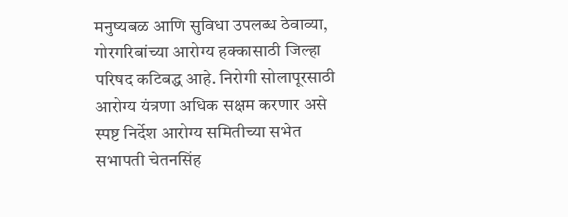मनुष्यबळ आणि सुविधा उपलब्ध ठेवाव्या, गोरगरिबांच्या आरोग्य हक्कासाठी जिल्हा परिषद कटिबद्ध आहे. निरोगी सोलापूरसाठी आरोग्य यंत्रणा अधिक सक्षम करणार असे स्पष्ट निर्देश आरोग्य समितीच्या सभेत सभापती चेतनसिंह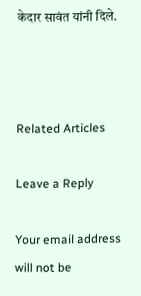केदार सावंत यांनी दिले.



Related Articles

Leave a Reply

Your email address will not be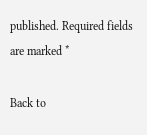published. Required fields are marked *

Back to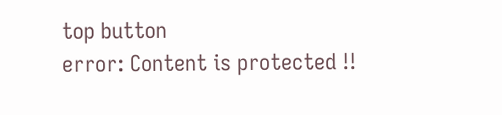top button
error: Content is protected !!